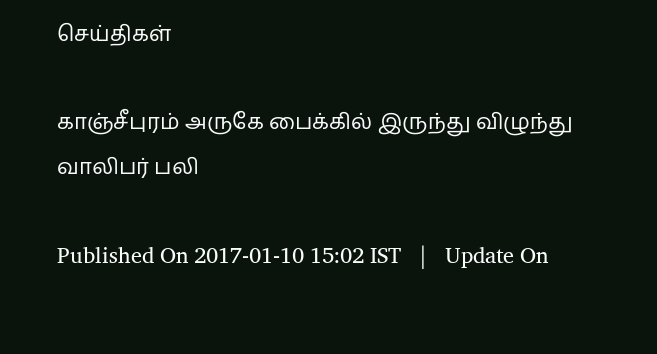செய்திகள்

காஞ்சீபுரம் அருகே பைக்கில் இருந்து விழுந்து வாலிபர் பலி

Published On 2017-01-10 15:02 IST   |   Update On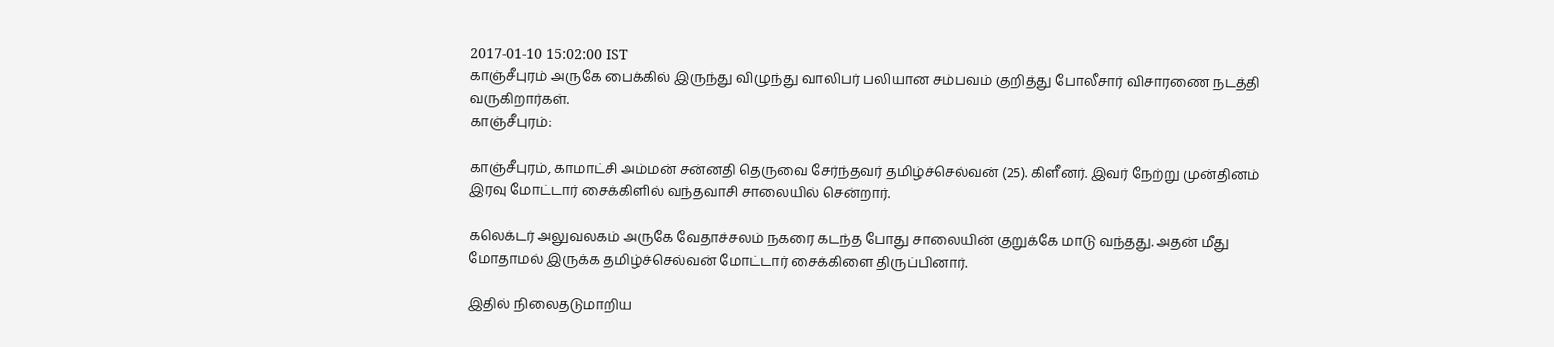2017-01-10 15:02:00 IST
காஞ்சீபுரம் அருகே பைக்கில் இருந்து விழுந்து வாலிபர் பலியான சம்பவம் குறித்து போலீசார் விசாரணை நடத்தி வருகிறார்கள்.
காஞ்சீபுரம்:

காஞ்சீபுரம், காமாட்சி அம்மன் சன்னதி தெருவை சேர்ந்தவர் தமிழ்ச்செல்வன் (25). கிளீனர். இவர் நேற்று முன்தினம் இரவு மோட்டார் சைக்கிளில் வந்தவாசி சாலையில் சென்றார்.

கலெக்டர் அலுவலகம் அருகே வேதாச்சலம் நகரை கடந்த போது சாலையின் குறுக்கே மாடு வந்தது. அதன் மீது மோதாமல் இருக்க தமிழ்ச்செல்வன் மோட்டார் சைக்கிளை திருப்பினார்.

இதில் நிலைதடுமாறிய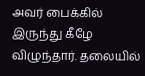அவர் பைக்கில் இருந்து கீழே விழுந்தார். தலையில்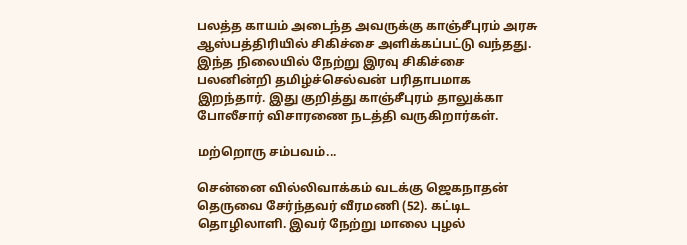பலத்த காயம் அடைந்த அவருக்கு காஞ்சீபுரம் அரசு ஆஸ்பத்திரியில் சிகிச்சை அளிக்கப்பட்டு வந்தது. இந்த நிலையில் நேற்று இரவு சிகிச்சை பலனின்றி தமிழ்ச்செல்வன் பரிதாபமாக இறந்தார். இது குறித்து காஞ்சீபுரம் தாலுக்கா போலீசார் விசாரணை நடத்தி வருகிறார்கள்.

மற்றொரு சம்பவம்...

சென்னை வில்லிவாக்கம் வடக்கு ஜெகநாதன் தெருவை சேர்ந்தவர் வீரமணி (52). கட்டிட தொழிலாளி. இவர் நேற்று மாலை புழல்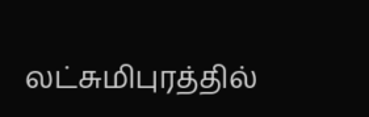லட்சுமிபுரத்தில்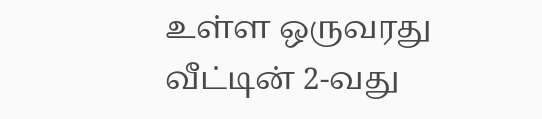உள்ள ஒருவரது வீட்டின் 2-வது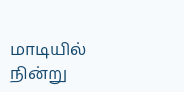மாடியில் நின்று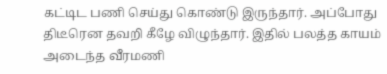கட்டிட பணி செய்து கொண்டு இருந்தார். அப்போது திடீரென தவறி கீழே விழுந்தார். இதில் பலத்த காயம் அடைந்த வீரமணி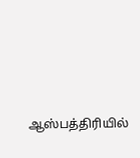ஆஸ்பத்திரியில்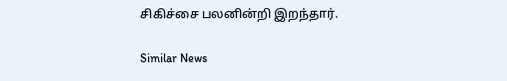சிகிச்சை பலனின்றி இறந்தார்.

Similar News